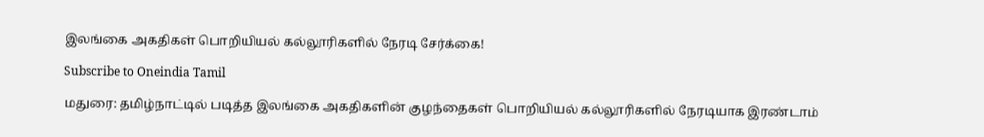இலங்கை அகதிகள் பொறியியல் கல்லூரிகளில் நேரடி சேர்க்கை!

Subscribe to Oneindia Tamil

மதுரை: தமிழ்நாட்டில் படித்த இலங்கை அகதிகளின் குழந்தைகள் பொறியியல் கல்லூரிகளில் நேரடியாக இரண்டாம்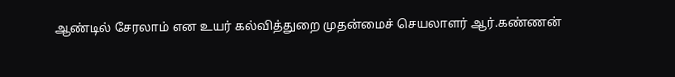ஆண்டில் சேரலாம் என உயர் கல்வித்துறை முதன்மைச் செயலாளர் ஆர்.கண்ணன்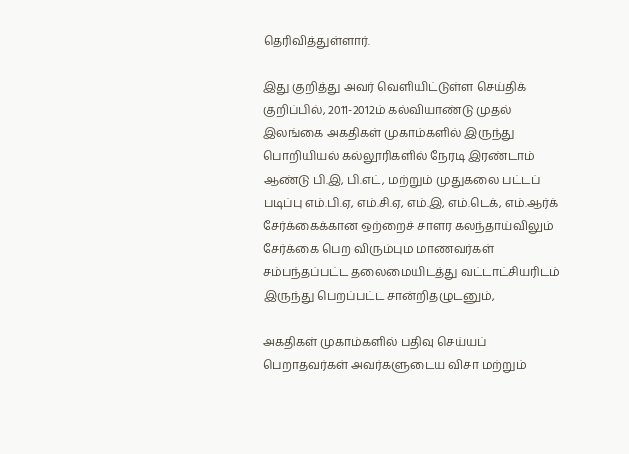தெரிவித்துள்ளார்.

இது குறித்து அவர் வெளியிட்டுள்ள செய்திக் குறிப்பில், 2011-2012ம் கல்வியாண்டு முதல் இலங்கை அகதிகள் முகாம்களில் இருந்து பொறியியல் கல்லூரிகளில் நேரடி இரண்டாம் ஆண்டு பி.இ, பி.எட், மற்றும் முதுகலை பட்டப் படிப்பு எம்.பி.ஏ, எம்.சி.ஏ, எம்.இ, எம்.டெக், எம்.ஆர்க் சேர்க்கைக்கான ஒற்றைச் சாளர கலந்தாய்விலும் சேர்க்கை பெற விரும்பும மாணவர்கள் சம்பந்தப்பட்ட தலைமையிடத்து வட்டாட்சியரிடம் இருந்து பெறப்பட்ட சான்றிதழுடனும்,

அகதிகள் முகாம்களில் பதிவு செய்யப் பெறாதவர்கள் அவர்களுடைய விசா மற்றும்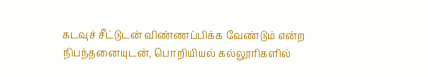கடவுச் சீட்டுடன் விண்ணப்பிக்க வேண்டும் என்ற நிபந்தனையுடன், பொறியியல் கல்லூரிகளில்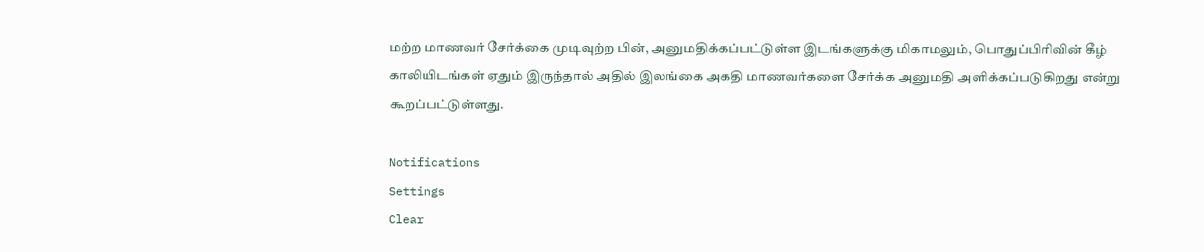மற்ற மாணவர் சேர்க்கை முடிவுற்ற பின், அனுமதிக்கப்பட்டுள்ள இடங்களுக்கு மிகாமலும், பொதுப்பிரிவின் கீழ் காலியிடங்கள் ஏதும் இருந்தால் அதில் இலங்கை அகதி மாணவர்களை சேர்க்க அனுமதி அளிக்கப்படுகிறது என்று கூறப்பட்டுள்ளது.

Notifications
Settings
Clear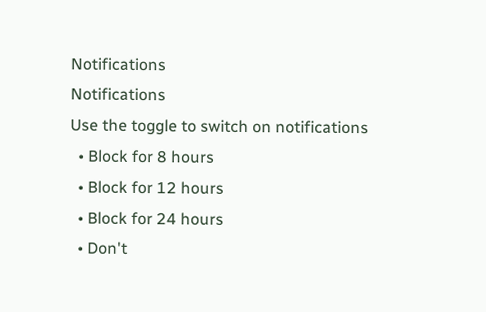Notifications
Notifications
Use the toggle to switch on notifications
  • Block for 8 hours
  • Block for 12 hours
  • Block for 24 hours
  • Don't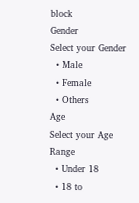block
Gender
Select your Gender
  • Male
  • Female
  • Others
Age
Select your Age Range
  • Under 18
  • 18 to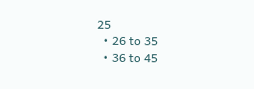25
  • 26 to 35
  • 36 to 45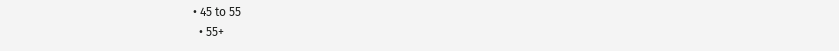• 45 to 55
  • 55+